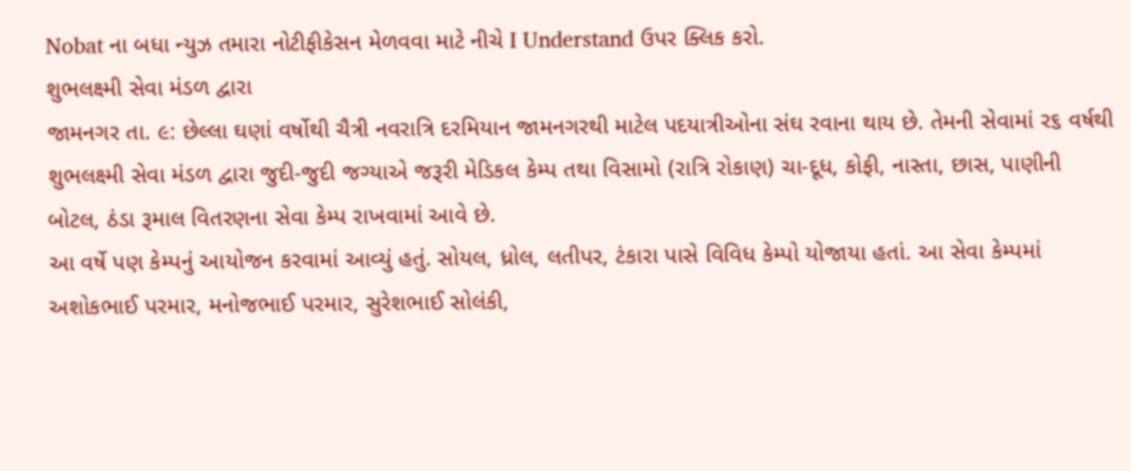Nobat ના બધા ન્યુઝ તમારા નોટીફીકેસન મેળવવા માટે નીચે I Understand ઉપર ક્લિક કરો.
શુભલક્ષ્મી સેવા મંડળ દ્વારા
જામનગર તા. ૯: છેલ્લા ઘણાં વર્ષોથી ચૈત્રી નવરાત્રિ દરમિયાન જામનગરથી માટેલ પદયાત્રીઓના સંઘ રવાના થાય છે. તેમની સેવામાં ર૬ વર્ષથી શુભલક્ષ્મી સેવા મંડળ દ્વારા જુદી-જુદી જગ્યાએ જરૂરી મેડિકલ કેમ્પ તથા વિસામો (રાત્રિ રોકાણ) ચા-દૂધ, કોફી, નાસ્તા, છાસ, પાણીની બોટલ, ઠંડા રૂમાલ વિતરણના સેવા કેમ્પ રાખવામાં આવે છે.
આ વર્ષે પણ કેમ્પનું આયોજન કરવામાં આવ્યું હતું. સોયલ, ધ્રોલ, લતીપર, ટંકારા પાસે વિવિધ કેમ્પો યોજાયા હતાં. આ સેવા કેમ્પમાં અશોકભાઈ પરમાર, મનોજભાઈ પરમાર, સુરેશભાઈ સોલંકી,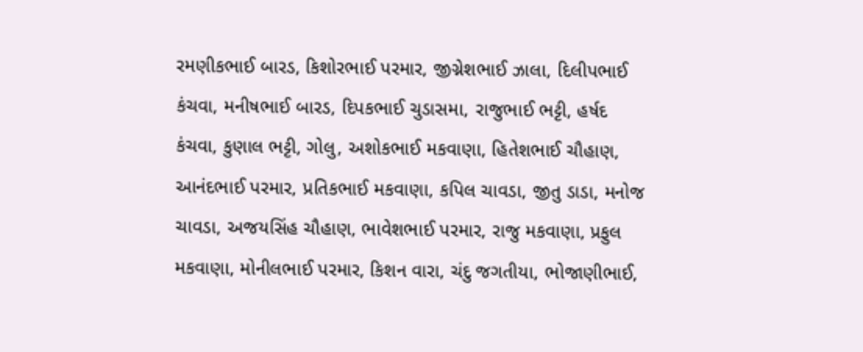રમણીકભાઈ બારડ, કિશોરભાઈ પરમાર, જીગ્નેશભાઈ ઝાલા, દિલીપભાઈ કંચવા, મનીષભાઈ બારડ, દિપકભાઈ ચુડાસમા, રાજુભાઈ ભટ્ટી, હર્ષદ કંચવા, કુણાલ ભટ્ટી, ગોલુ, અશોકભાઈ મકવાણા, હિતેશભાઈ ચૌહાણ, આનંદભાઈ પરમાર, પ્રતિકભાઈ મકવાણા, કપિલ ચાવડા, જીતુ ડાડા, મનોજ ચાવડા, અજયસિંહ ચૌહાણ, ભાવેશભાઈ પરમાર, રાજુ મકવાણા, પ્રફુલ મકવાણા, મોનીલભાઈ પરમાર, કિશન વારા, ચંદુ જગતીયા, ભોજાણીભાઈ,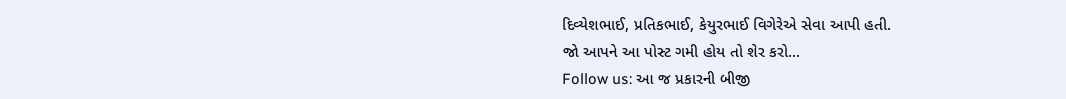દિવ્યેશભાઈ, પ્રતિકભાઈ, કેયુરભાઈ વિગેરેએ સેવા આપી હતી.
જો આપને આ પોસ્ટ ગમી હોય તો શેર કરો...
Follow us: આ જ પ્રકારની બીજી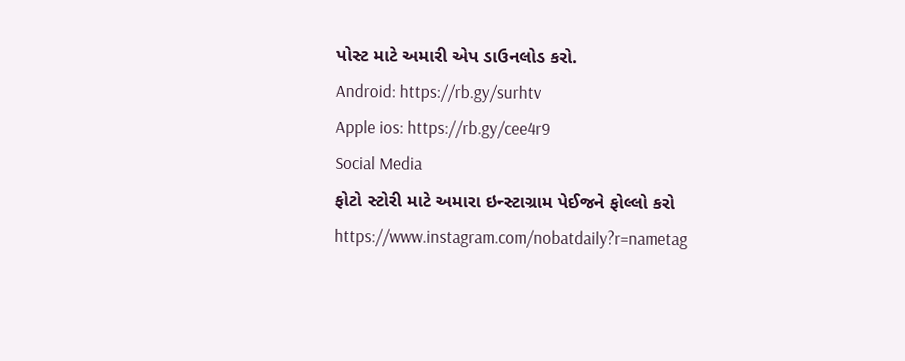પોસ્ટ માટે અમારી એપ ડાઉનલોડ કરો.
Android: https://rb.gy/surhtv
Apple ios: https://rb.gy/cee4r9
Social Media
ફોટો સ્ટોરી માટે અમારા ઇન્સ્ટાગ્રામ પેઈજને ફોલ્લો કરો
https://www.instagram.com/nobatdaily?r=nametag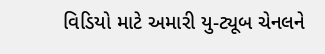વિડિયો માટે અમારી યુ-ટ્યૂબ ચેનલને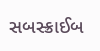સબસ્ક્રાઈબ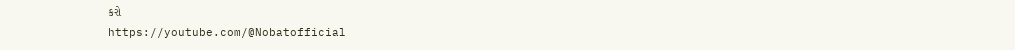કરો
https://youtube.com/@Nobatofficial